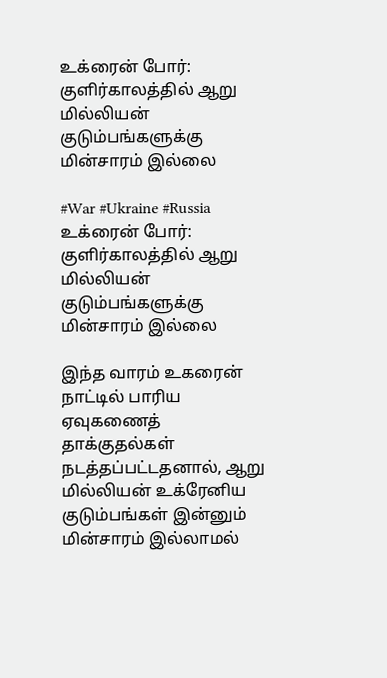உக்ரைன் போர்: குளிர்காலத்தில் ஆறு மில்லியன் குடும்பங்களுக்கு மின்சாரம் இல்லை

#War #Ukraine #Russia
உக்ரைன் போர்: குளிர்காலத்தில் ஆறு மில்லியன் குடும்பங்களுக்கு மின்சாரம் இல்லை

இந்த வாரம் உகரைன் நாட்டில் பாரிய ஏவுகணைத் தாக்குதல்கள் நடத்தப்பட்டதனால், ஆறு மில்லியன் உக்ரேனிய குடும்பங்கள் இன்னும் மின்சாரம் இல்லாமல்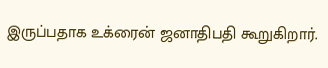இருப்பதாக உக்ரைன் ஜனாதிபதி கூறுகிறார்.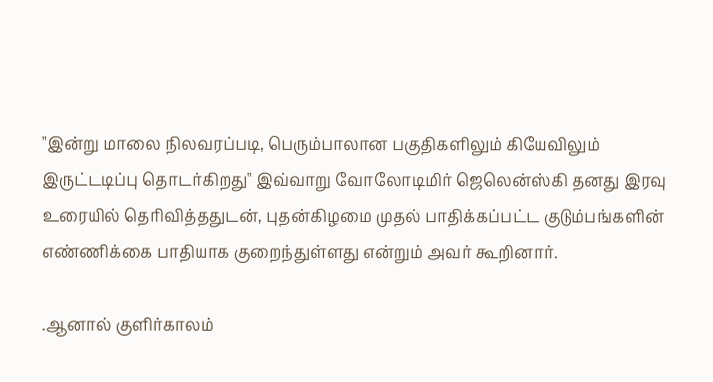"இன்று மாலை நிலவரப்படி, பெரும்பாலான பகுதிகளிலும் கியேவிலும் இருட்டடிப்பு தொடர்கிறது" இவ்வாறு வோலோடிமிர் ஜெலென்ஸ்கி தனது இரவு உரையில் தெரிவித்ததுடன், புதன்கிழமை முதல் பாதிக்கப்பட்ட குடும்பங்களின் எண்ணிக்கை பாதியாக குறைந்துள்ளது என்றும் அவர் கூறினார்.

.ஆனால் குளிர்காலம்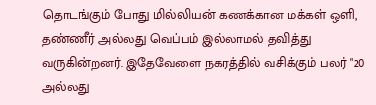தொடங்கும் போது மில்லியன் கணக்கான மக்கள் ஒளி, தண்ணீர் அல்லது வெப்பம் இல்லாமல் தவித்து வருகின்றனர். இதேவேளை நகரத்தில் வசிக்கும் பலர் "20 அல்லது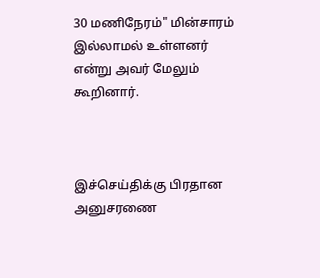30 மணிநேரம்" மின்சாரம் இல்லாமல் உள்ளனர் என்று அவர் மேலும் கூறினார்.



இச்செய்திக்கு பிரதான அனுசரணை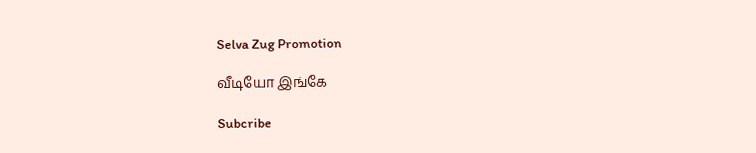Selva Zug Promotion

வீடியோ இங்கே

Subcribe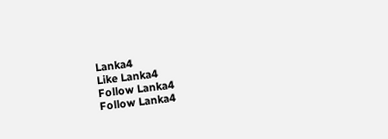Lanka4
Like Lanka4
Follow Lanka4
Follow Lanka4